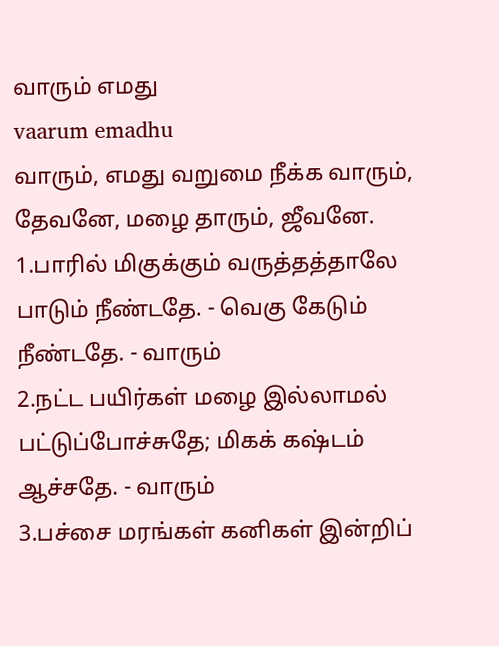வாரும் எமது
vaarum emadhu
வாரும், எமது வறுமை நீக்க வாரும், தேவனே, மழை தாரும், ஜீவனே.
1.பாரில் மிகுக்கும் வருத்தத்தாலே பாடும் நீண்டதே. - வெகு கேடும் நீண்டதே. - வாரும்
2.நட்ட பயிர்கள் மழை இல்லாமல் பட்டுப்போச்சுதே; மிகக் கஷ்டம் ஆச்சதே. - வாரும்
3.பச்சை மரங்கள் கனிகள் இன்றிப்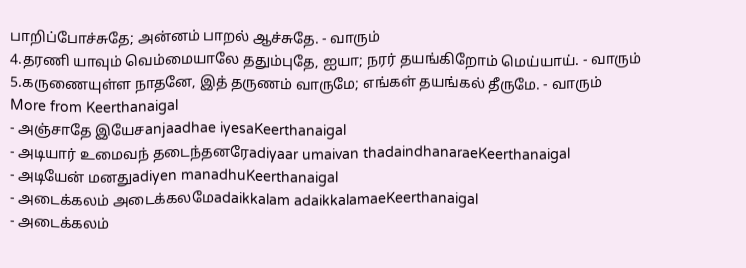பாறிப்போச்சுதே; அன்னம் பாறல் ஆச்சுதே. - வாரும்
4.தரணி யாவும் வெம்மையாலே ததும்புதே, ஐயா; நரர் தயங்கிறோம் மெய்யாய். - வாரும்
5.கருணையுள்ள நாதனே, இத் தருணம் வாருமே; எங்கள் தயங்கல் தீருமே. - வாரும்
More from Keerthanaigal
- அஞ்சாதே இயேசanjaadhae iyesaKeerthanaigal
- அடியார் உமைவந் தடைந்தனரேadiyaar umaivan thadaindhanaraeKeerthanaigal
- அடியேன் மனதுadiyen manadhuKeerthanaigal
- அடைக்கலம் அடைக்கலமேadaikkalam adaikkalamaeKeerthanaigal
- அடைக்கலம்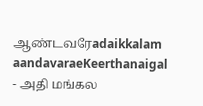ஆண்டவரேadaikkalam aandavaraeKeerthanaigal
- அதி மங்கல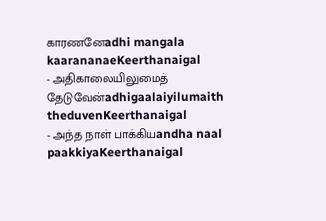காரணனேadhi mangala kaarananaeKeerthanaigal
- அதிகாலையிலுமைத் தேடுவேன்adhigaalaiyilumaith theduvenKeerthanaigal
- அந்த நாள் பாக்கியandha naal paakkiyaKeerthanaigal